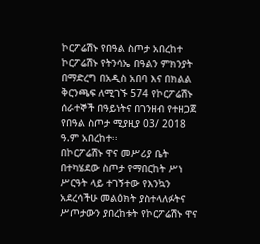ኮርፖሬሽኑ የበዓል ስጦታ አበረከተ
ኮርፖሬሽኑ የትንሳኤ በዓልን ምክንያት በማድረግ በአዲስ አበባ እና በክልል ቅርንጫፍ ለሚገኙ 574 የኮርፖሬሽኑ ሰራተኞች በዓይነትና በገንዘብ የተዘጋጀ የበዓል ስጦታ ሚያዚያ 03/ 2018 ዓ.ም አበረከተ፡፡
በኮርፖሬሽኑ ዋና መሥሪያ ቤት በተካሄደው ስጦታ የማበርከት ሥነ ሥርዓት ላይ ተገኝተው የእንኳን አደረሳችሁ መልዕክት ያስተላለፉትና ሥጦታውን ያበረከቱት የኮርፖሬሽኑ ዋና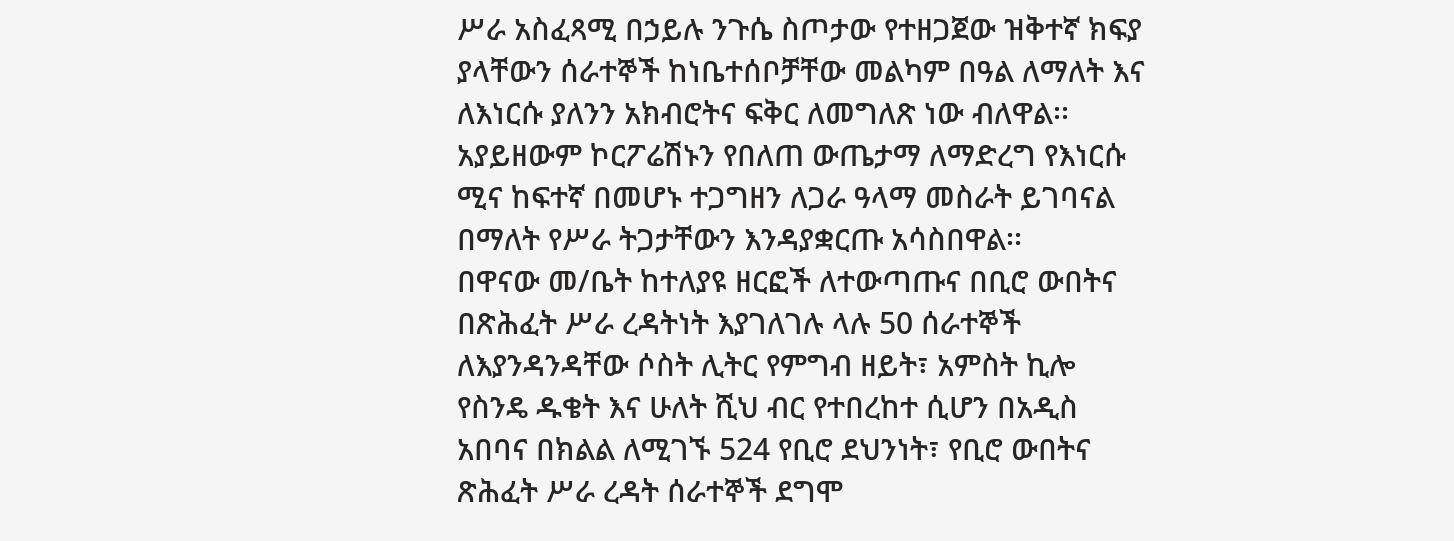ሥራ አስፈጻሚ በኃይሉ ንጉሴ ስጦታው የተዘጋጀው ዝቅተኛ ክፍያ ያላቸውን ሰራተኞች ከነቤተሰቦቻቸው መልካም በዓል ለማለት እና ለእነርሱ ያለንን አክብሮትና ፍቅር ለመግለጽ ነው ብለዋል፡፡ አያይዘውም ኮርፖሬሽኑን የበለጠ ውጤታማ ለማድረግ የእነርሱ ሚና ከፍተኛ በመሆኑ ተጋግዘን ለጋራ ዓላማ መስራት ይገባናል በማለት የሥራ ትጋታቸውን እንዳያቋርጡ አሳስበዋል፡፡
በዋናው መ/ቤት ከተለያዩ ዘርፎች ለተውጣጡና በቢሮ ውበትና በጽሕፈት ሥራ ረዳትነት እያገለገሉ ላሉ 50 ሰራተኞች ለእያንዳንዳቸው ሶስት ሊትር የምግብ ዘይት፣ አምስት ኪሎ የስንዴ ዱቄት እና ሁለት ሺህ ብር የተበረከተ ሲሆን በአዲስ አበባና በክልል ለሚገኙ 524 የቢሮ ደህንነት፣ የቢሮ ውበትና ጽሕፈት ሥራ ረዳት ሰራተኞች ደግሞ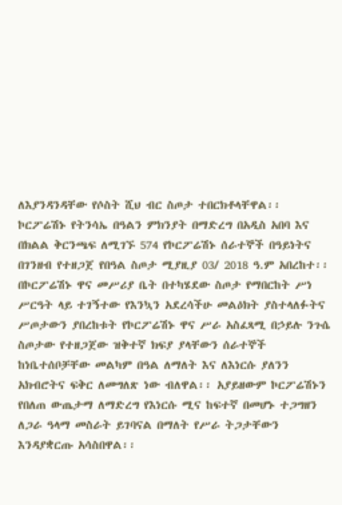ለእያንዳንዳቸው የሶስት ሺህ ብር ስጦታ ተበርክቶላቸዋል፡፡
ኮርፖሬሽኑ የትንሳኤ በዓልን ምክንያት በማድረግ በአዲስ አበባ እና በክልል ቅርንጫፍ ለሚገኙ 574 የኮርፖሬሽኑ ሰራተኞች በዓይነትና በገንዘብ የተዘጋጀ የበዓል ስጦታ ሚያዚያ 03/ 2018 ዓ.ም አበረከተ፡፡
በኮርፖሬሽኑ ዋና መሥሪያ ቤት በተካሄደው ስጦታ የማበርከት ሥነ ሥርዓት ላይ ተገኝተው የእንኳን አደረሳችሁ መልዕክት ያስተላለፉትና ሥጦታውን ያበረከቱት የኮርፖሬሽኑ ዋና ሥራ አስፈጻሚ በኃይሉ ንጉሴ ስጦታው የተዘጋጀው ዝቅተኛ ክፍያ ያላቸውን ሰራተኞች ከነቤተሰቦቻቸው መልካም በዓል ለማለት እና ለእነርሱ ያለንን አክብሮትና ፍቅር ለመግለጽ ነው ብለዋል፡፡ አያይዘውም ኮርፖሬሽኑን የበለጠ ውጤታማ ለማድረግ የእነርሱ ሚና ከፍተኛ በመሆኑ ተጋግዘን ለጋራ ዓላማ መስራት ይገባናል በማለት የሥራ ትጋታቸውን እንዳያቋርጡ አሳስበዋል፡፡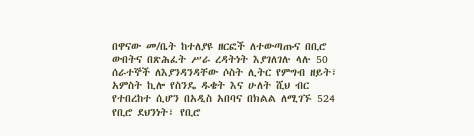በዋናው መ/ቤት ከተለያዩ ዘርፎች ለተውጣጡና በቢሮ ውበትና በጽሕፈት ሥራ ረዳትነት እያገለገሉ ላሉ 50 ሰራተኞች ለእያንዳንዳቸው ሶስት ሊትር የምግብ ዘይት፣ አምስት ኪሎ የስንዴ ዱቄት እና ሁለት ሺህ ብር የተበረከተ ሲሆን በአዲስ አበባና በክልል ለሚገኙ 524 የቢሮ ደህንነት፣ የቢሮ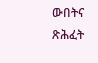ውበትና ጽሕፈት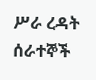ሥራ ረዳት ሰራተኞች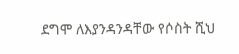ደግሞ ለእያንዳንዳቸው የሶስት ሺህ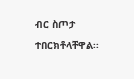ብር ስጦታ ተበርክቶላቸዋል፡፡